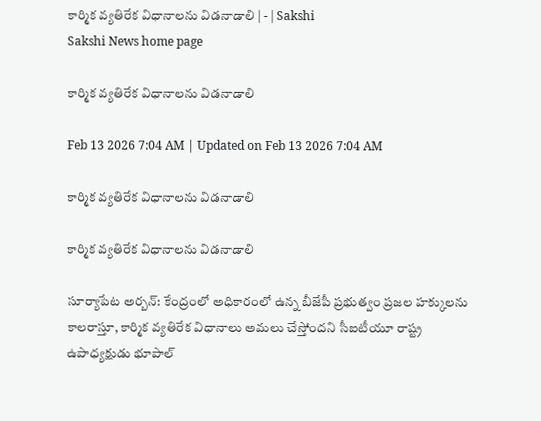కార్మిక వ్యతిరేక విధానాలను విడనాడాలి | - | Sakshi
Sakshi News home page

కార్మిక వ్యతిరేక విధానాలను విడనాడాలి

Feb 13 2026 7:04 AM | Updated on Feb 13 2026 7:04 AM

కార్మిక వ్యతిరేక విధానాలను విడనాడాలి

కార్మిక వ్యతిరేక విధానాలను విడనాడాలి

సూర్యాపేట అర్బన్‌: కేంద్రంలో అధికారంలో ఉన్న బీజేపీ ప్రభుత్వం ప్రజల హక్కులను కాలరాస్తూ, కార్మిక వ్యతిరేక విధానాలు అమలు చేస్తోందని సీఐటీయూ రాష్ట్ర ఉపాధ్యక్షుడు భూపాల్‌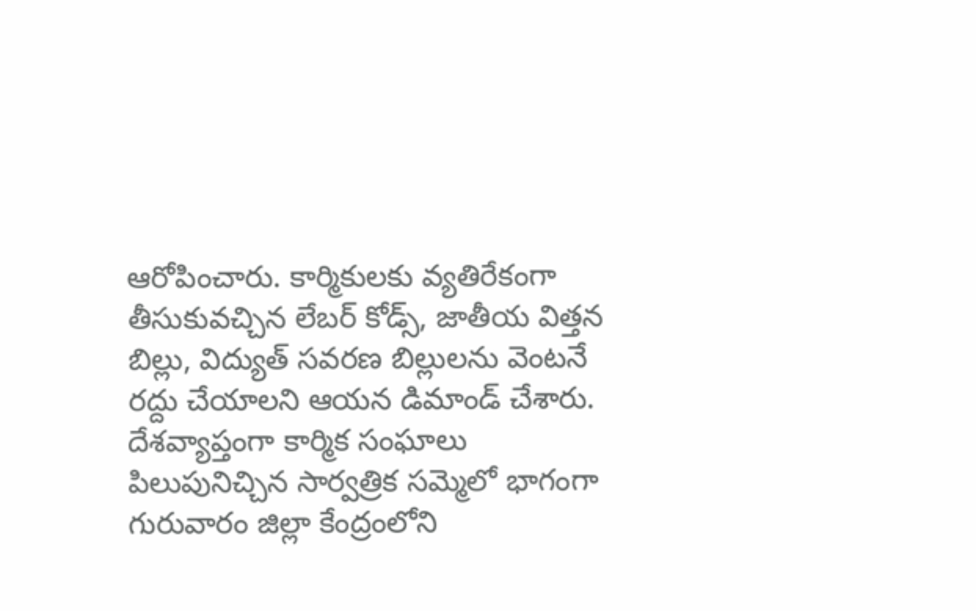ఆరోపించారు. కార్మికులకు వ్యతిరేకంగా తీసుకువచ్చిన లేబర్‌ కోడ్స్‌, జాతీయ విత్తన బిల్లు, విద్యుత్‌ సవరణ బిల్లులను వెంటనే రద్దు చేయాలని ఆయన డిమాండ్‌ చేశారు. దేశవ్యాప్తంగా కార్మిక సంఘాలు పిలుపునిచ్చిన సార్వత్రిక సమ్మెలో భాగంగా గురువారం జిల్లా కేంద్రంలోని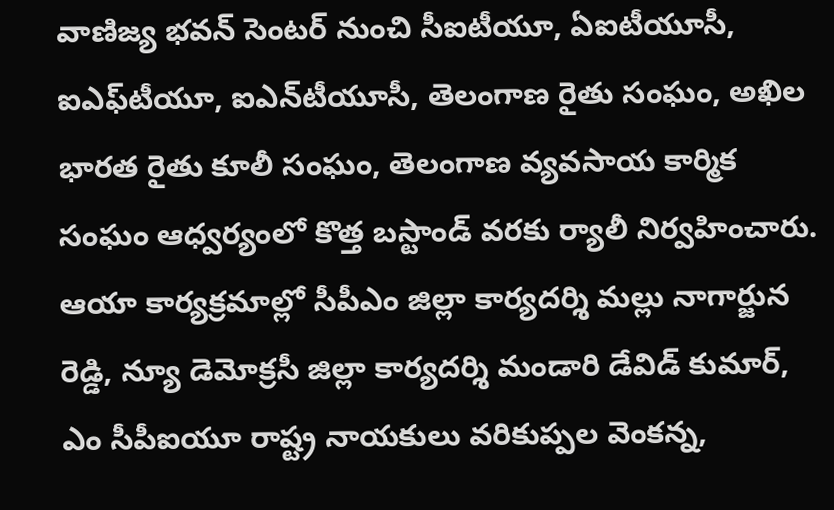వాణిజ్య భవన్‌ సెంటర్‌ నుంచి సీఐటీయూ, ఏఐటీయూసీ, ఐఎఫ్‌టీయూ, ఐఎన్‌టీయూసీ, తెలంగాణ రైతు సంఘం, అఖిల భారత రైతు కూలీ సంఘం, తెలంగాణ వ్యవసాయ కార్మిక సంఘం ఆధ్వర్యంలో కొత్త బస్టాండ్‌ వరకు ర్యాలీ నిర్వహించారు. ఆయా కార్యక్రమాల్లో సీపీఎం జిల్లా కార్యదర్శి మల్లు నాగార్జున రెడ్డి, న్యూ డెమోక్రసీ జిల్లా కార్యదర్శి మండారి డేవిడ్‌ కుమార్‌, ఎం సీపీఐయూ రాష్ట్ర నాయకులు వరికుప్పల వెంకన్న,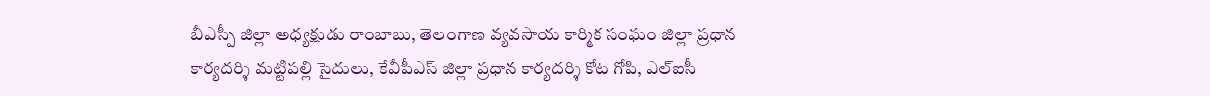బీఎస్పీ జిల్లా అధ్యక్షుడు రాంబాబు, తెలంగాణ వ్యవసాయ కార్మిక సంఘం జిల్లా ప్రధాన కార్యదర్శి మట్టిపల్లి సైదులు, కేవీపీఎస్‌ జిల్లా ప్రధాన కార్యదర్శి కోట గోపి, ఎల్‌ఐసీ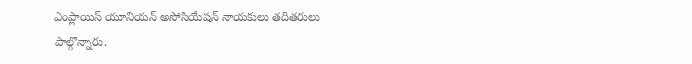ఎంప్లాయిస్‌ యూనియన్‌ అసోసియేషన్‌ నాయకులు తదితరులు పాల్గొన్నారు.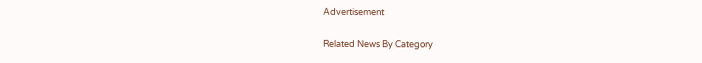Advertisement

Related News By Category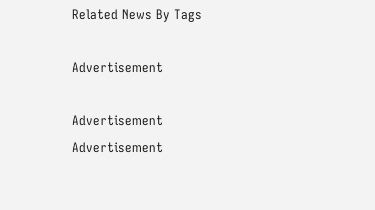Related News By Tags

Advertisement

Advertisement
Advertisement